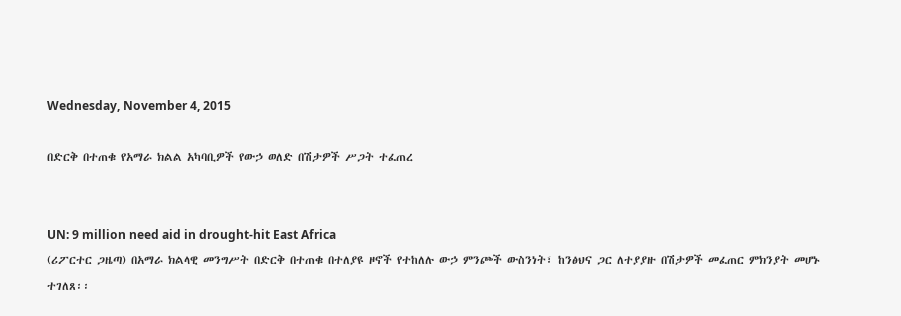Wednesday, November 4, 2015

በድርቅ በተጠቁ የአማራ ክልል አካባቢዎች የውኃ ወለድ በሽታዎች ሥጋት ተፈጠረ


UN: 9 million need aid in drought-hit East Africa
(ሪፖርተር ጋዜጣ) በአማራ ክልላዊ መንግሥት በድርቅ በተጠቁ በተለያዩ ዞኖች የተከለሉ ውኃ ምንጮች ውስንነት፣ ከንፅህና ጋር ለተያያዙ በሽታዎች መፈጠር ምክንያት መሆኑ ተገለጸ፡፡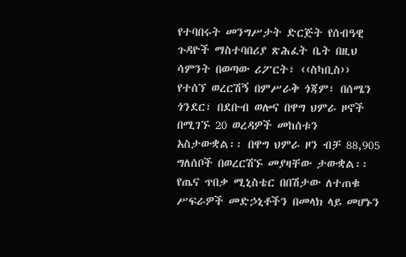የተባበሩት መንግሥታት ድርጅት የሰብዓዊ ጉዳዮች ማስተባበሪያ ጽሕፈት ቤት በዚህ ሳምንት በወጣው ሪፖርት፣ ‹‹ስካቢስ›› የተሰኘ ወረርሽኝ በምሥራቅ ጎጃም፣ በሰሜን ጎንደር፣ በደቡብ ወሎና በዋግ ህምራ ዞኖች በሚገኙ 20 ወረዳዎች መከሰቱን አስታውቋል፡፡ በዋግ ህምራ ዞን ብቻ 88,905 ግለሰቦች በወረርሽኙ መያዛቸው ታውቋል፡፡ የጤና ጥበቃ ሚኒስቴር በበሽታው ለተጠቁ ሥፍራዎች መድኃኒቶችን በመላክ ላይ መሆኑን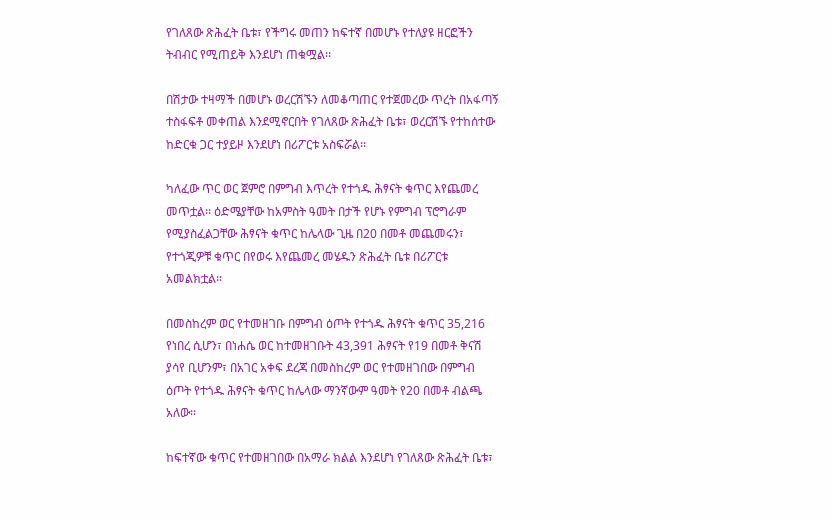የገለጸው ጽሕፈት ቤቱ፣ የችግሩ መጠን ከፍተኛ በመሆኑ የተለያዩ ዘርፎችን ትብብር የሚጠይቅ እንደሆነ ጠቁሟል፡፡

በሽታው ተዛማች በመሆኑ ወረርሽኙን ለመቆጣጠር የተጀመረው ጥረት በአፋጣኝ ተስፋፍቶ መቀጠል እንደሚኖርበት የገለጸው ጽሕፈት ቤቱ፣ ወረርሽኙ የተከሰተው ከድርቁ ጋር ተያይዞ እንደሆነ በሪፖርቱ አስፍሯል፡፡

ካለፈው ጥር ወር ጀምሮ በምግብ እጥረት የተጎዱ ሕፃናት ቁጥር እየጨመረ መጥቷል፡፡ ዕድሜያቸው ከአምስት ዓመት በታች የሆኑ የምግብ ፕሮግራም የሚያስፈልጋቸው ሕፃናት ቁጥር ከሌላው ጊዜ በ20 በመቶ መጨመሩን፣ የተጎጂዎቹ ቁጥር በየወሩ እየጨመረ መሄዱን ጽሕፈት ቤቱ በሪፖርቱ አመልክቷል፡፡

በመስከረም ወር የተመዘገቡ በምግብ ዕጦት የተጎዱ ሕፃናት ቁጥር 35,216 የነበረ ሲሆን፣ በነሐሴ ወር ከተመዘገቡት 43,391 ሕፃናት የ19 በመቶ ቅናሽ ያሳየ ቢሆንም፣ በአገር አቀፍ ደረጃ በመስከረም ወር የተመዘገበው በምግብ ዕጦት የተጎዱ ሕፃናት ቁጥር ከሌላው ማንኛውም ዓመት የ20 በመቶ ብልጫ አለው፡፡

ከፍተኛው ቁጥር የተመዘገበው በአማራ ክልል እንደሆነ የገለጸው ጽሕፈት ቤቱ፣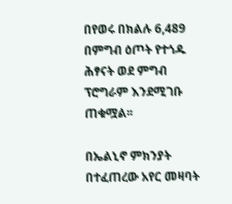በየወሩ በክልሉ 6,489 በምግብ ዕጦት የተጎዱ ሕፃናት ወደ ምግብ ፕሮግራም እንደሚገቡ ጠቁሟል፡፡

በኤልኒኖ ምክንያት በተፈጠረው አየር መዛባት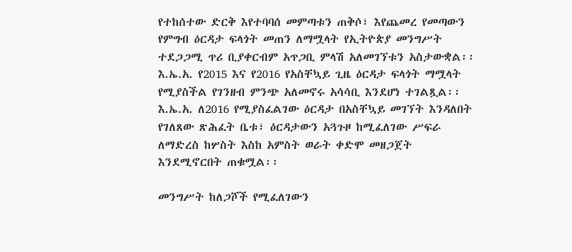የተከሰተው ድርቅ እየተባባሰ መምጣቱን ጠቅሶ፣ እየጨመረ የመጣውን የምግብ ዕርዳታ ፍላጎት መጠን ለማሟላት የኢትዮጵያ መንግሥት ተደጋጋሚ ጥሪ ቢያቀርብም አጥጋቢ ምላሽ አለመገኘቱን አስታውቋል፡፡ እ.ኤ.አ. የ2015 እና የ2016 የአስቸኳይ ጊዜ ዕርዳታ ፍላጎት ማሟላት የሚያስችል የገንዘብ ምንጭ አለመኖሩ አሳሳቢ እንደሆነ ተገልጿል፡፡ እ.ኤ.አ. ለ2016 የሚያስፈልገው ዕርዳታ በአስቸኳይ መገኘት እንዳለበት የገለጸው ጽሕፈት ቤቱ፣ ዕርዳታውን አጓጉዞ ከሚፈለገው ሥፍራ ለማድረስ ከሦስት እስከ አምስት ወራት ቀድሞ መዘጋጀት እንደሚኖርበት ጠቁሟል፡፡

መንግሥት ከለጋሾች የሚፈለገውን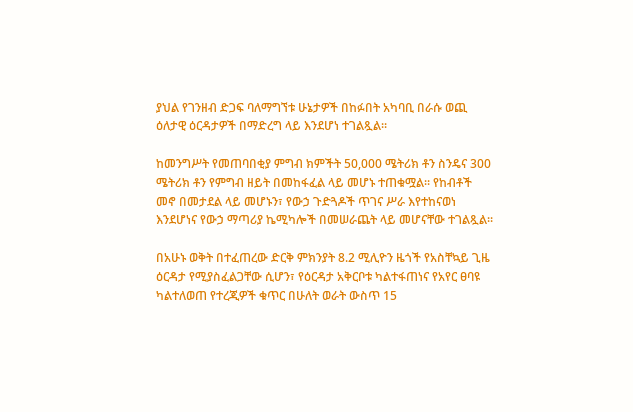ያህል የገንዘብ ድጋፍ ባለማግኘቱ ሁኔታዎች በከፉበት አካባቢ በራሱ ወጪ ዕለታዊ ዕርዳታዎች በማድረግ ላይ እንደሆነ ተገልጿል፡፡

ከመንግሥት የመጠባበቂያ ምግብ ክምችት 50,000 ሜትሪክ ቶን ስንዴና 300 ሜትሪክ ቶን የምግብ ዘይት በመከፋፈል ላይ መሆኑ ተጠቁሟል፡፡ የከብቶች መኖ በመታደል ላይ መሆኑን፣ የውኃ ጉድጓዶች ጥገና ሥራ እየተከናወነ እንደሆነና የውኃ ማጣሪያ ኬሚካሎች በመሠራጨት ላይ መሆናቸው ተገልጿል፡፡

በአሁኑ ወቅት በተፈጠረው ድርቅ ምክንያት 8.2 ሚሊዮን ዜጎች የአስቸኳይ ጊዜ ዕርዳታ የሚያስፈልጋቸው ሲሆን፣ የዕርዳታ አቅርቦቱ ካልተፋጠነና የአየር ፀባዩ ካልተለወጠ የተረጂዎች ቁጥር በሁለት ወራት ውስጥ 15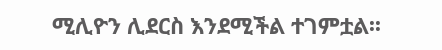ሚሊዮን ሊደርስ እንደሚችል ተገምቷል፡፡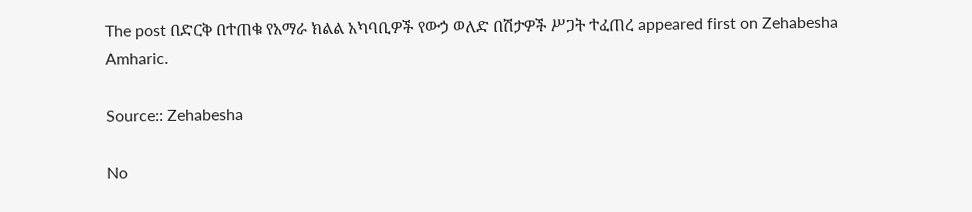The post በድርቅ በተጠቁ የአማራ ክልል አካባቢዎች የውኃ ወለድ በሽታዎች ሥጋት ተፈጠረ appeared first on Zehabesha Amharic.

Source:: Zehabesha

No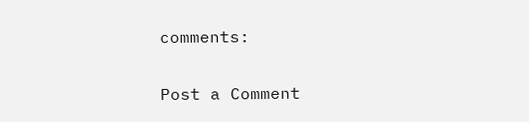comments:

Post a Comment